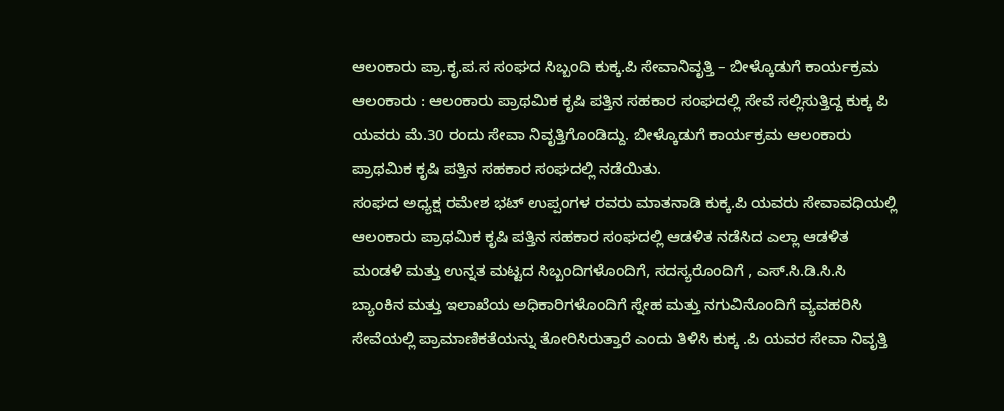ಆಲಂಕಾರು ಪ್ರಾ.ಕೃ.ಪ.ಸ ಸಂಘದ ಸಿಬ್ಬಂದಿ ಕುಕ್ಕ.ಪಿ ಸೇವಾನಿವೃತ್ತಿ – ಬೀಳ್ಕೊಡುಗೆ ಕಾರ್ಯಕ್ರಮ
ಆಲಂಕಾರು : ಆಲಂಕಾರು ಪ್ರಾಥಮಿಕ ಕೃಷಿ ಪತ್ತಿನ ಸಹಕಾರ ಸಂಘದಲ್ಲಿ ಸೇವೆ ಸಲ್ಲಿಸುತ್ತಿದ್ದ ಕುಕ್ಕ ಪಿ ಯವರು ಮೆ.30 ರಂದು ಸೇವಾ ನಿವೃತ್ತಿಗೊಂಡಿದ್ದು. ಬೀಳ್ಕೊಡುಗೆ ಕಾರ್ಯಕ್ರಮ ಆಲಂಕಾರು ಪ್ರಾಥಮಿಕ ಕೃಷಿ ಪತ್ತಿನ ಸಹಕಾರ ಸಂಘದಲ್ಲಿ ನಡೆಯಿತು.
ಸಂಘದ ಅಧ್ಯಕ್ಷ ರಮೇಶ ಭಟ್ ಉಪ್ಪಂಗಳ ರವರು ಮಾತನಾಡಿ ಕುಕ್ಕ.ಪಿ ಯವರು ಸೇವಾವಧಿಯಲ್ಲಿ ಆಲಂಕಾರು ಪ್ರಾಥಮಿಕ ಕೃಷಿ ಪತ್ತಿನ ಸಹಕಾರ ಸಂಘದಲ್ಲಿ ಆಡಳಿತ ನಡೆಸಿದ ಎಲ್ಲಾ ಆಡಳಿತ ಮಂಡಳಿ ಮತ್ತು ಉನ್ನತ ಮಟ್ಟದ ಸಿಬ್ಬಂದಿಗಳೊಂದಿಗೆ, ಸದಸ್ಯರೊಂದಿಗೆ , ಎಸ್.ಸಿ.ಡಿ.ಸಿ.ಸಿ ಬ್ಯಾಂಕಿನ ಮತ್ತು ಇಲಾಖೆಯ ಅಧಿಕಾರಿಗಳೊಂದಿಗೆ ಸ್ನೇಹ ಮತ್ತು ನಗುವಿನೊಂದಿಗೆ ವ್ಯವಹರಿಸಿ ಸೇವೆಯಲ್ಲಿ ಪ್ರಾಮಾಣಿಕತೆಯನ್ನು ತೋರಿಸಿರುತ್ತಾರೆ ಎಂದು ತಿಳಿಸಿ ಕುಕ್ಕ .ಪಿ ಯವರ ಸೇವಾ ನಿವೃತ್ತಿ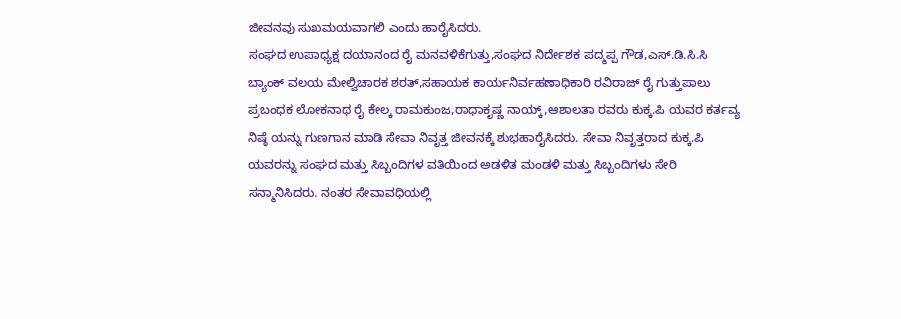ಜೀವನವು ಸುಖಮಯವಾಗಲಿ ಎಂದು ಹಾರೈಸಿದರು.
ಸಂಘದ ಉಪಾಧ್ಯಕ್ಷ ದಯಾನಂದ ರೈ ಮನವಳಿಕೆಗುತ್ತು,ಸಂಘದ ನಿರ್ದೇಶಕ ಪದ್ಮಪ್ಪ ಗೌಡ,ಎಸ್.ಡಿ.ಸಿ.ಸಿ ಬ್ಯಾಂಕ್ ವಲಯ ಮೇಲ್ವಿಚಾರಕ ಶರತ್,ಸಹಾಯಕ ಕಾರ್ಯನಿರ್ವಹಣಾಧಿಕಾರಿ ರವಿರಾಜ್ ರೈ ಗುತ್ತುಪಾಲು ಪ್ರಬಂಧಕ ಲೋಕನಾಥ ರೈ ಕೇಲ್ಕ ರಾಮಕುಂಜ,ರಾಧಾಕೃಷ್ಣ ನಾಯ್ಕ್,ಆಶಾಲತಾ ರವರು ಕುಕ್ಕ.ಪಿ ಯವರ ಕರ್ತವ್ಯ ನಿಷ್ಠೆ ಯನ್ನು ಗುಣಗಾನ ಮಾಡಿ ಸೇವಾ ನಿವೃತ್ತ ಜೀವನಕ್ಕೆ ಶುಭಹಾರೈಸಿದರು. ಸೇವಾ ನಿವೃತ್ತರಾದ ಕುಕ್ಕ.ಪಿ ಯವರನ್ನು ಸಂಘದ ಮತ್ತು ಸಿಬ್ಬಂದಿಗಳ ವತಿಯಿಂದ ಅಡಳಿತ ಮಂಡಳಿ ಮತ್ತು ಸಿಬ್ಬಂದಿಗಳು ಸೇರಿ ಸನ್ಮಾನಿಸಿದರು. ನಂತರ ಸೇವಾವಧಿಯಲ್ಲಿ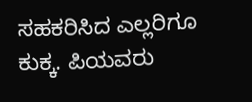ಸಹಕರಿಸಿದ ಎಲ್ಲರಿಗೂ ಕುಕ್ಕ. ಪಿಯವರು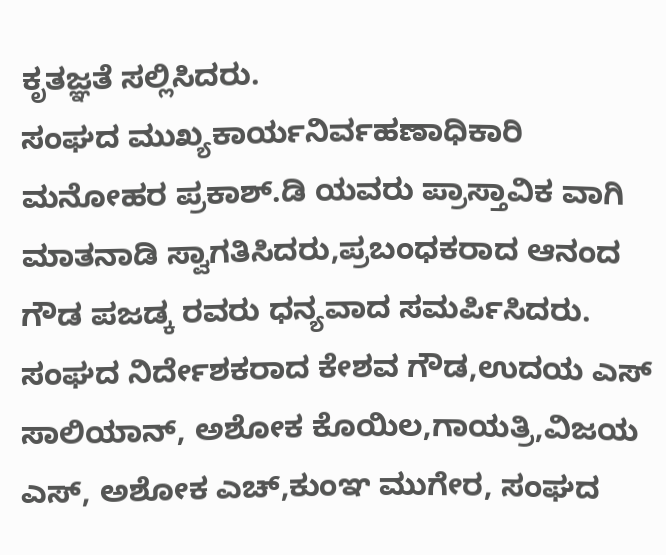ಕೃತಜ್ಞತೆ ಸಲ್ಲಿಸಿದರು.
ಸಂಘದ ಮುಖ್ಯಕಾರ್ಯನಿರ್ವಹಣಾಧಿಕಾರಿ ಮನೋಹರ ಪ್ರಕಾಶ್.ಡಿ ಯವರು ಪ್ರಾಸ್ತಾವಿಕ ವಾಗಿ ಮಾತನಾಡಿ ಸ್ವಾಗತಿಸಿದರು,ಪ್ರಬಂಧಕರಾದ ಆನಂದ ಗೌಡ ಪಜಡ್ಕ ರವರು ಧನ್ಯವಾದ ಸಮರ್ಪಿಸಿದರು. ಸಂಘದ ನಿರ್ದೇಶಕರಾದ ಕೇಶವ ಗೌಡ,ಉದಯ ಎಸ್ ಸಾಲಿಯಾನ್, ಅಶೋಕ ಕೊಯಿಲ,ಗಾಯತ್ರಿ,ವಿಜಯ ಎಸ್, ಅಶೋಕ ಎಚ್,ಕುಂಞ ಮುಗೇರ, ಸಂಘದ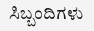ಸಿಬ್ಬಂದಿಗಳು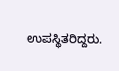ಉಪಸ್ಥಿತರಿದ್ದರು.